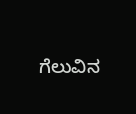ಗೆಲುವಿನ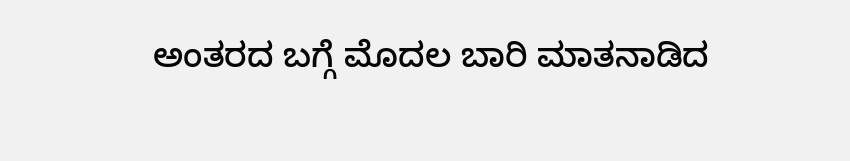ಅಂತರದ ಬಗ್ಗೆ ಮೊದಲ ಬಾರಿ ಮಾತನಾಡಿದ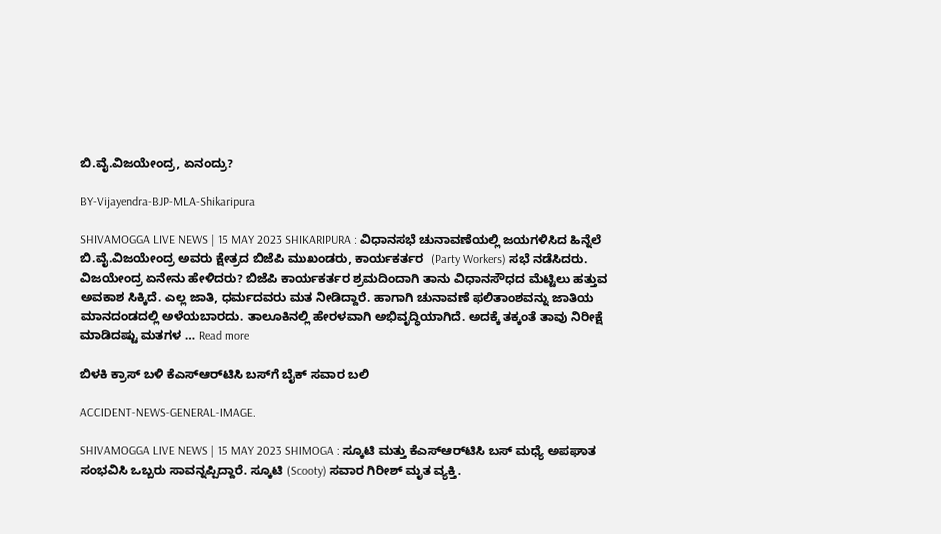ಬಿ.ವೈ.ವಿಜಯೇಂದ್ರ, ಏನಂದ್ರು?

BY-Vijayendra-BJP-MLA-Shikaripura

SHIVAMOGGA LIVE NEWS | 15 MAY 2023 SHIKARIPURA : ವಿಧಾನಸಭೆ ಚುನಾವಣೆಯಲ್ಲಿ ಜಯಗಳಿಸಿದ ಹಿನ್ನೆಲೆ ಬಿ.ವೈ.ವಿಜಯೇಂದ್ರ ಅವರು ಕ್ಷೇತ್ರದ ಬಿಜೆಪಿ ಮುಖಂಡರು, ಕಾರ್ಯಕರ್ತರ  (Party Workers) ಸಭೆ ನಡೆಸಿದರು. ವಿಜಯೇಂದ್ರ ಏನೇನು ಹೇಳಿದರು? ಬಿಜೆಪಿ ಕಾರ್ಯಕರ್ತರ ಶ್ರಮದಿಂದಾಗಿ ತಾನು ವಿಧಾನಸೌಧದ ಮೆಟ್ಟಿಲು ಹತ್ತುವ ಅವಕಾಶ ಸಿಕ್ಕಿದೆ. ಎಲ್ಲ ಜಾತಿ, ಧರ್ಮದವರು ಮತ ನೀಡಿದ್ದಾರೆ. ಹಾಗಾಗಿ ಚುನಾವಣೆ ಫಲಿತಾಂಶವನ್ನು ಜಾತಿಯ ಮಾನದಂಡದಲ್ಲಿ ಅಳೆಯಬಾರದು. ತಾಲೂಕಿನಲ್ಲಿ ಹೇರಳವಾಗಿ ಅಭಿವೃದ್ಧಿಯಾಗಿದೆ. ಅದಕ್ಕೆ ತಕ್ಕಂತೆ ತಾವು ನಿರೀಕ್ಷೆ ಮಾಡಿದಷ್ಟು ಮತಗಳ … Read more

ಬಿಳಕಿ ಕ್ರಾಸ್‌ ಬಳಿ ಕೆಎಸ್‌ಆರ್‌ಟಿಸಿ ಬಸ್‌ಗೆ ಬೈಕ್‌ ಸವಾರ ಬಲಿ

ACCIDENT-NEWS-GENERAL-IMAGE.

SHIVAMOGGA LIVE NEWS | 15 MAY 2023 SHIMOGA : ಸ್ಕೂಟಿ ಮತ್ತು ಕೆಎಸ್‌ಆರ್‌ಟಿಸಿ ಬಸ್‌ ಮಧ್ಯೆ ಅಪಘಾತ ಸಂಭವಿಸಿ ಒಬ್ಬರು ಸಾವನ್ನಪ್ಪಿದ್ದಾರೆ. ಸ್ಕೂಟಿ (Scooty) ಸವಾರ ಗಿರೀಶ್‌ ಮೃತ ವ್ಯಕ್ತಿ.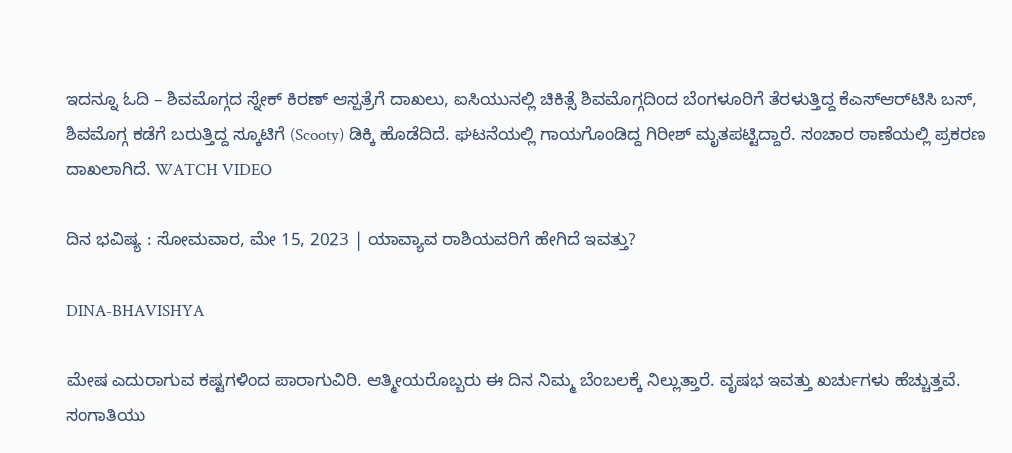ಇದನ್ನೂ ಓದಿ – ಶಿವಮೊಗ್ಗದ ಸ್ನೇಕ್‌ ಕಿರಣ್‌ ಆಸ್ಪತ್ರೆಗೆ ದಾಖಲು, ಐಸಿಯುನಲ್ಲಿ ಚಿಕಿತ್ಸೆ ಶಿವಮೊಗ್ಗದಿಂದ ಬೆಂಗಳೂರಿಗೆ ತೆರಳುತ್ತಿದ್ದ ಕೆಎಸ್‌ಆರ್‌ಟಿಸಿ ಬಸ್‌, ಶಿವಮೊಗ್ಗ ಕಡೆಗೆ ಬರುತ್ತಿದ್ದ ಸ್ಕೂಟಿಗೆ (Scooty) ಡಿಕ್ಕಿ ಹೊಡೆದಿದೆ. ಘಟನೆಯಲ್ಲಿ ಗಾಯಗೊಂಡಿದ್ದ ಗಿರೀಶ್‌ ಮೃತಪಟ್ಟಿದ್ದಾರೆ. ಸಂಚಾರ ಠಾಣೆಯಲ್ಲಿ ಪ್ರಕರಣ ದಾಖಲಾಗಿದೆ. WATCH VIDEO

ದಿನ ಭವಿಷ್ಯ : ಸೋಮವಾರ, ಮೇ 15, 2023 | ಯಾವ್ಯಾವ ರಾಶಿಯವರಿಗೆ ಹೇಗಿದೆ ಇವತ್ತು?

DINA-BHAVISHYA

ಮೇಷ ಎದುರಾಗುವ ಕಷ್ಟಗಳಿಂದ ಪಾರಾಗುವಿರಿ. ಆತ್ಮೀಯರೊಬ್ಬರು ಈ ದಿನ ನಿಮ್ಮ ಬೆಂಬಲಕ್ಕೆ ನಿಲ್ಲುತ್ತಾರೆ. ವೃಷಭ ಇವತ್ತು ಖರ್ಚುಗಳು ಹೆಚ್ಚುತ್ತವೆ. ಸಂಗಾತಿಯು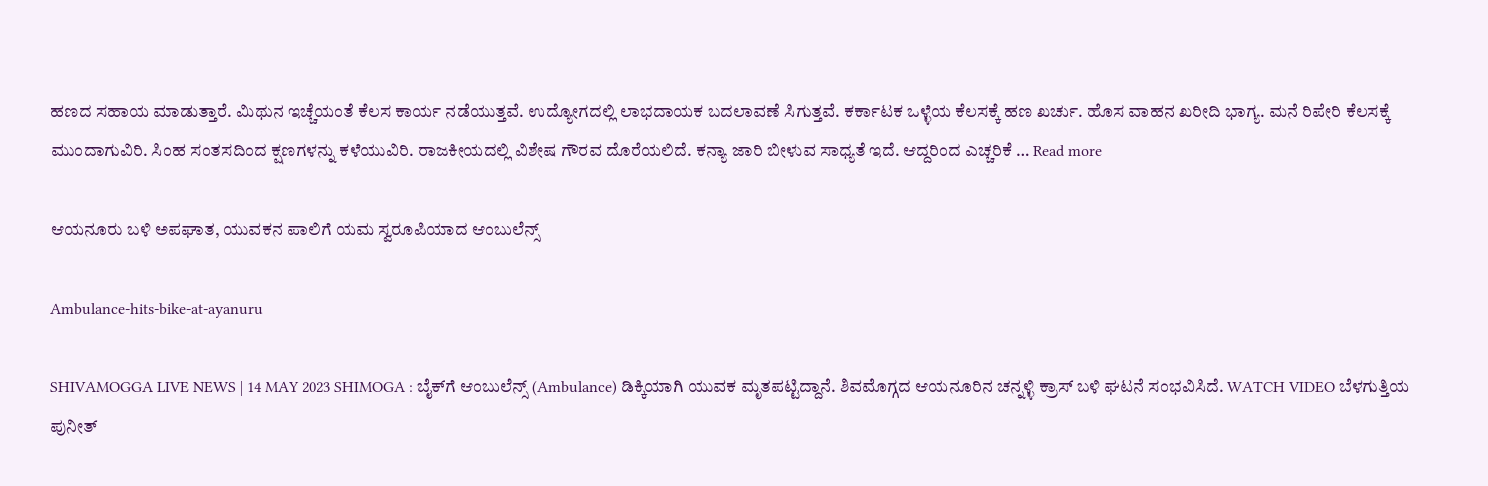ಹಣದ ಸಹಾಯ ಮಾಡುತ್ತಾರೆ. ಮಿಥುನ ಇಚ್ಚೆಯಂತೆ ಕೆಲಸ ಕಾರ್ಯ ನಡೆಯುತ್ತವೆ. ಉದ್ಯೋಗದಲ್ಲಿ ಲಾಭದಾಯಕ ಬದಲಾವಣೆ ಸಿಗುತ್ತವೆ. ಕರ್ಕಾಟಕ ಒಳ್ಳೆಯ ಕೆಲಸಕ್ಕೆ ಹಣ ಖರ್ಚು. ಹೊಸ ವಾಹನ ಖರೀದಿ ಭಾಗ್ಯ. ಮನೆ ರಿಪೇರಿ ಕೆಲಸಕ್ಕೆ ಮುಂದಾಗುವಿರಿ. ಸಿಂಹ ಸಂತಸದಿಂದ ಕ್ಷಣಗಳನ್ನು ಕಳೆಯುವಿರಿ. ರಾಜಕೀಯದಲ್ಲಿ ವಿಶೇಷ ಗೌರವ ದೊರೆಯಲಿದೆ. ಕನ್ಯಾ ಜಾರಿ ಬೀಳುವ ಸಾಧ್ಯತೆ ಇದೆ. ಆದ್ದರಿಂದ ಎಚ್ಚರಿಕೆ … Read more

ಆಯನೂರು ಬಳಿ ಅಪಘಾತ, ಯುವಕನ ಪಾಲಿಗೆ ಯಮ ಸ್ವರೂಪಿಯಾದ ಆಂಬುಲೆನ್ಸ್‌

Ambulance-hits-bike-at-ayanuru

SHIVAMOGGA LIVE NEWS | 14 MAY 2023 SHIMOGA : ಬೈಕ್‌ಗೆ ಆಂಬುಲೆನ್ಸ್‌ (Ambulance) ಡಿಕ್ಕಿಯಾಗಿ ಯುವಕ ಮೃತಪಟ್ಟಿದ್ದಾನೆ. ಶಿವಮೊಗ್ಗದ ಆಯನೂರಿನ ಚನ್ನಳ್ಳಿ ಕ್ರಾಸ್‌ ಬಳಿ ಘಟನೆ ಸಂಭವಿಸಿದೆ. WATCH VIDEO ಬೆಳಗುತ್ತಿಯ ಪುನೀತ್‌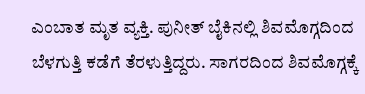ಎಂಬಾತ ಮೃತ ವ್ಯಕ್ತಿ. ಪುನೀತ್‌ ಬೈಕಿನಲ್ಲಿ ಶಿವಮೊಗ್ಗದಿಂದ ಬೆಳಗುತ್ತಿ ಕಡೆಗೆ ತೆರಳುತ್ತಿದ್ದರು. ಸಾಗರದಿಂದ ಶಿವಮೊಗ್ಗಕ್ಕೆ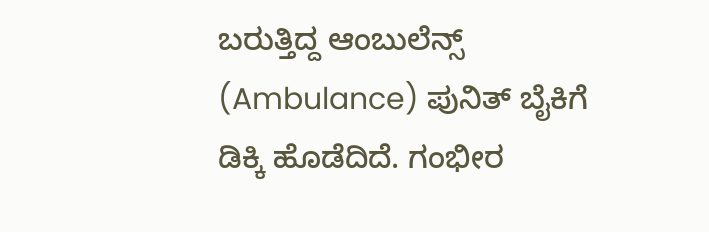ಬರುತ್ತಿದ್ದ ಆಂಬುಲೆನ್ಸ್‌ (Ambulance) ಪುನಿತ್‌ ಬೈಕಿಗೆ ಡಿಕ್ಕಿ ಹೊಡೆದಿದೆ. ಗಂಭೀರ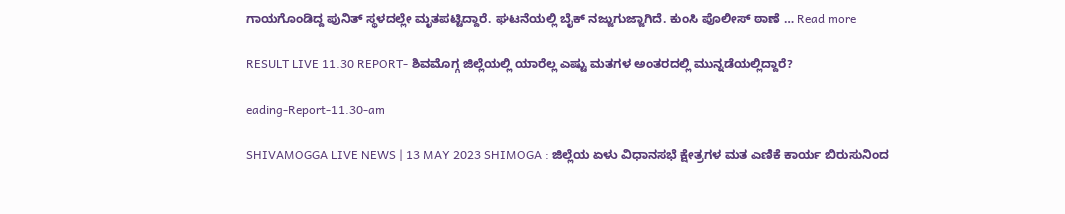ಗಾಯಗೊಂಡಿದ್ದ ಪುನಿತ್‌ ಸ್ಥಳದಲ್ಲೇ ಮೃತಪಟ್ಟಿದ್ದಾರೆ. ಘಟನೆಯಲ್ಲಿ ಬೈಕ್‌ ನಜ್ಜುಗುಜ್ಜಾಗಿದೆ. ಕುಂಸಿ ಪೊಲೀಸ್‌ ಠಾಣೆ … Read more

RESULT LIVE 11.30 REPORT- ಶಿವಮೊಗ್ಗ ಜಿಲ್ಲೆಯಲ್ಲಿ ಯಾರೆಲ್ಲ ಎಷ್ಟು ಮತಗಳ ಅಂತರದಲ್ಲಿ ಮುನ್ನಡೆಯಲ್ಲಿದ್ದಾರೆ?

eading-Report-11.30-am

SHIVAMOGGA LIVE NEWS | 13 MAY 2023 SHIMOGA : ಜಿಲ್ಲೆಯ ಏಳು ವಿಧಾನಸಭೆ ಕ್ಷೇತ್ರಗಳ ಮತ ಎಣಿಕೆ ಕಾರ್ಯ ಬಿರುಸುನಿಂದ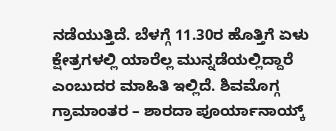ನಡೆಯುತ್ತಿದೆ. ಬೆಳಗ್ಗೆ 11.30ರ ಹೊತ್ತಿಗೆ ಏಳು ಕ್ಷೇತ್ರಗಳಲ್ಲಿ ಯಾರೆಲ್ಲ ಮುನ್ನಡೆಯಲ್ಲಿದ್ದಾರೆ ಎಂಬುದರ ಮಾಹಿತಿ ಇಲ್ಲಿದೆ. ಶಿವಮೊಗ್ಗ ಗ್ರಾಮಾಂತರ – ಶಾರದಾ ಪೂರ್ಯಾನಾಯ್ಕ್‌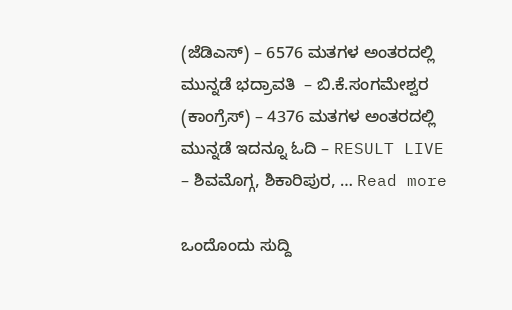(ಜೆಡಿಎಸ್) – 6576 ಮತಗಳ ಅಂತರದಲ್ಲಿ ಮುನ್ನಡೆ ಭದ್ರಾವತಿ  – ಬಿ.ಕೆ.ಸಂಗಮೇಶ್ವರ (ಕಾಂಗ್ರೆಸ್) – 4376 ಮತಗಳ ಅಂತರದಲ್ಲಿ ಮುನ್ನಡೆ ಇದನ್ನೂ ಓದಿ – RESULT LIVE – ಶಿವಮೊಗ್ಗ, ಶಿಕಾರಿಪುರ, … Read more

ಒಂದೊಂದು ಸುದ್ದಿ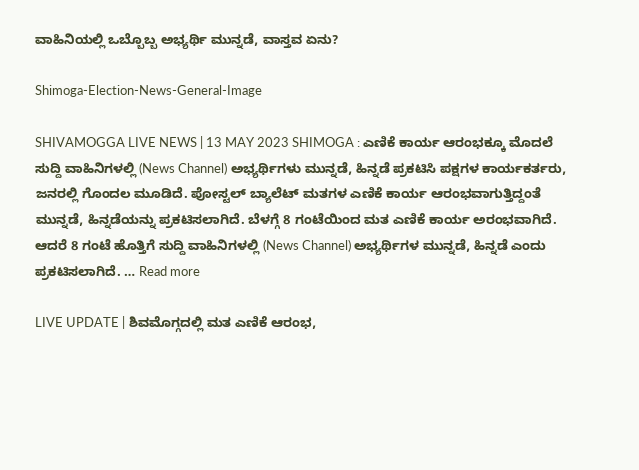ವಾಹಿನಿಯಲ್ಲಿ ಒಬ್ಬೊಬ್ಬ ಅಭ್ಯರ್ಥಿ ಮುನ್ನಡೆ, ವಾಸ್ತವ ಏನು?

Shimoga-Election-News-General-Image

SHIVAMOGGA LIVE NEWS | 13 MAY 2023 SHIMOGA : ಎಣಿಕೆ ಕಾರ್ಯ ಆರಂಭಕ್ಕೂ ಮೊದಲೆ ಸುದ್ದಿ ವಾಹಿನಿಗಳಲ್ಲಿ (News Channel) ಅಭ್ಯರ್ಥಿಗಳು ಮುನ್ನಡೆ, ಹಿನ್ನಡೆ ಪ್ರಕಟಿಸಿ ಪಕ್ಷಗಳ ಕಾರ್ಯಕರ್ತರು, ಜನರಲ್ಲಿ ಗೊಂದಲ ಮೂಡಿದೆ. ಪೋಸ್ಟಲ್‌ ಬ್ಯಾಲೆಟ್‌ ಮತಗಳ ಎಣಿಕೆ ಕಾರ್ಯ ಆರಂಭವಾಗುತ್ತಿದ್ದಂತೆ ಮುನ್ನಡೆ, ಹಿನ್ನಡೆಯನ್ನು ಪ್ರಕಟಿಸಲಾಗಿದೆ. ಬೆಳಗ್ಗೆ 8 ಗಂಟೆಯಿಂದ ಮತ ಎಣಿಕೆ ಕಾರ್ಯ ಅರಂಭವಾಗಿದೆ. ಆದರೆ 8 ಗಂಟೆ ಹೊತ್ತಿಗೆ ಸುದ್ದಿ ವಾಹಿನಿಗಳಲ್ಲಿ (News Channel) ಅಭ್ಯರ್ಥಿಗಳ ಮುನ್ನಡೆ, ಹಿನ್ನಡೆ ಎಂದು ಪ್ರಕಟಿಸಲಾಗಿದೆ. … Read more

LIVE UPDATE | ಶಿವಮೊಗ್ಗದಲ್ಲಿ ಮತ ಎಣಿಕೆ ಆರಂಭ,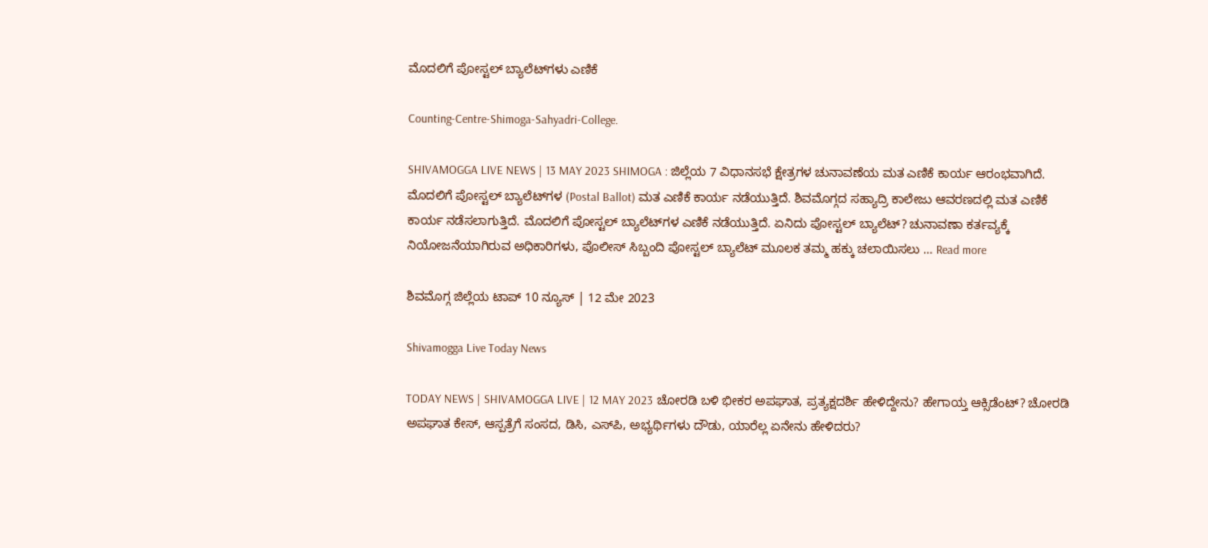ಮೊದಲಿಗೆ ಪೋಸ್ಟಲ್‌ ಬ್ಯಾಲೆಟ್‌ಗಳು ಎಣಿಕೆ

Counting-Centre-Shimoga-Sahyadri-College.

SHIVAMOGGA LIVE NEWS | 13 MAY 2023 SHIMOGA : ಜಿಲ್ಲೆಯ 7 ವಿಧಾನಸಭೆ ಕ್ಷೇತ್ರಗಳ ಚುನಾವಣೆಯ ಮತ ಎಣಿಕೆ ಕಾರ್ಯ ಆರಂಭವಾಗಿದೆ. ಮೊದಲಿಗೆ ಪೋಸ್ಟಲ್‌ ಬ್ಯಾಲೆಟ್‌ಗಳ (Postal Ballot) ಮತ ಎಣಿಕೆ ಕಾರ್ಯ ನಡೆಯುತ್ತಿದೆ. ಶಿವಮೊಗ್ಗದ ಸಹ್ಯಾದ್ರಿ ಕಾಲೇಜು ಆವರಣದಲ್ಲಿ ಮತ ಎಣಿಕೆ ಕಾರ್ಯ ನಡೆಸಲಾಗುತ್ತಿದೆ. ಮೊದಲಿಗೆ ಪೋಸ್ಟಲ್‌ ಬ್ಯಾಲೆಟ್‌ಗಳ ಎಣಿಕೆ ನಡೆಯುತ್ತಿದೆ. ಏನಿದು ಪೋಸ್ಟಲ್‌ ಬ್ಯಾಲೆಟ್? ಚುನಾವಣಾ ಕರ್ತವ್ಯಕ್ಕೆ ನಿಯೋಜನೆಯಾಗಿರುವ ಅಧಿಕಾರಿಗಳು, ಪೊಲೀಸ್‌ ಸಿಬ್ಬಂದಿ ಪೋಸ್ಟಲ್‌ ಬ್ಯಾಲೆಟ್‌ ಮೂಲಕ ತಮ್ಮ ಹಕ್ಕು ಚಲಾಯಿಸಲು … Read more

ಶಿವಮೊಗ್ಗ ಜಿಲ್ಲೆಯ ಟಾಪ್‌ 10 ನ್ಯೂಸ್‌ | 12 ಮೇ 2023

Shivamogga Live Today News

TODAY NEWS | SHIVAMOGGA LIVE | 12 MAY 2023 ಚೋರಡಿ ಬಳಿ ಭೀಕರ ಅಪಘಾತ, ಪ್ರತ್ಯಕ್ಷದರ್ಶಿ ಹೇಳಿದ್ದೇನು? ಹೇಗಾಯ್ತ ಆಕ್ಸಿಡೆಂಟ್‌? ಚೋರಡಿ ಅಪಘಾತ ಕೇಸ್‌, ಆಸ್ಪತ್ರೆಗೆ ಸಂಸದ, ಡಿಸಿ, ಎಸ್‌ಪಿ, ಅಭ್ಯರ್ಥಿಗಳು ದೌಡು, ಯಾರೆಲ್ಲ ಏನೇನು ಹೇಳಿದರು?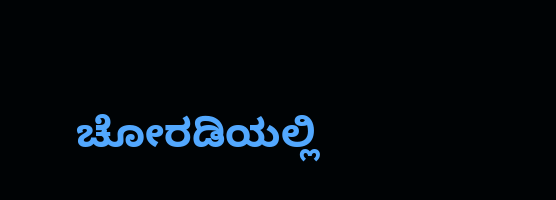ಚೋರಡಿಯಲ್ಲಿ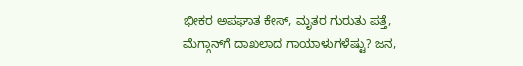ಭೀಕರ ಅಪಘಾತ ಕೇಸ್‌, ಮೃತರ ಗುರುತು ಪತ್ತೆ, ಮೆಗ್ಗಾನ್‌ಗೆ ದಾಖಲಾದ ಗಾಯಾಳುಗಳೆಷ್ಟು? ಜನ,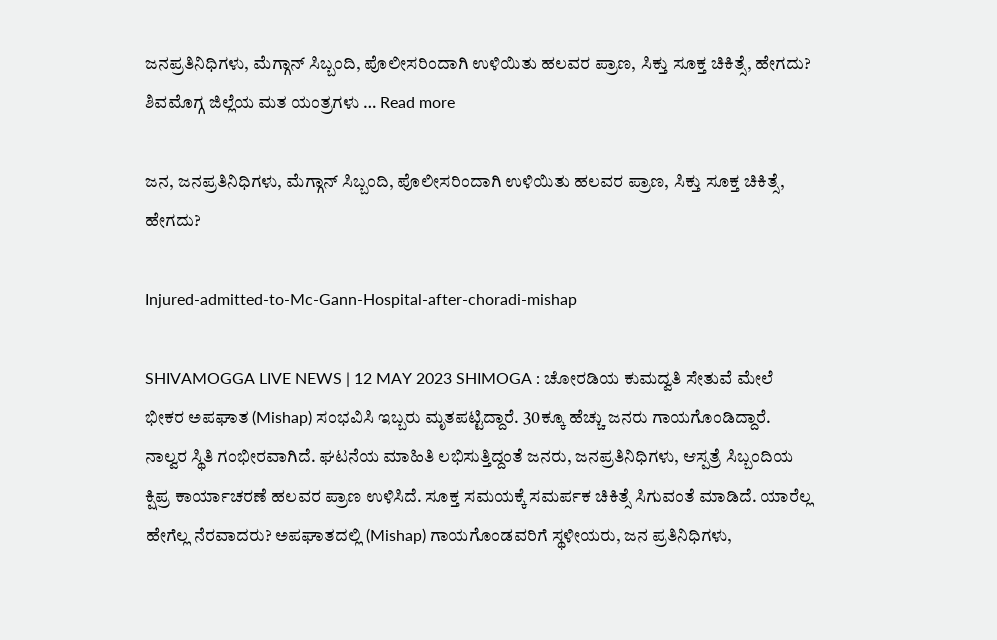ಜನಪ್ರತಿನಿಧಿಗಳು, ಮೆಗ್ಗಾನ್‌ ಸಿಬ್ಬಂದಿ, ಪೊಲೀಸರಿಂದಾಗಿ ಉಳಿಯಿತು ಹಲವರ ಪ್ರಾಣ, ಸಿಕ್ತು ಸೂಕ್ತ ಚಿಕಿತ್ಸೆ, ಹೇಗದು? ಶಿವಮೊಗ್ಗ ಜಿಲ್ಲೆಯ ಮತ ಯಂತ್ರಗಳು … Read more

ಜನ, ಜನಪ್ರತಿನಿಧಿಗಳು, ಮೆಗ್ಗಾನ್‌ ಸಿಬ್ಬಂದಿ, ಪೊಲೀಸರಿಂದಾಗಿ ಉಳಿಯಿತು ಹಲವರ ಪ್ರಾಣ, ಸಿಕ್ತು ಸೂಕ್ತ ಚಿಕಿತ್ಸೆ, ಹೇಗದು?

Injured-admitted-to-Mc-Gann-Hospital-after-choradi-mishap

SHIVAMOGGA LIVE NEWS | 12 MAY 2023 SHIMOGA : ಚೋರಡಿಯ ಕುಮದ್ವತಿ ಸೇತುವೆ ಮೇಲೆ ಭೀಕರ ಅಪಘಾತ (Mishap) ಸಂಭವಿಸಿ ಇಬ್ಬರು ಮೃತಪಟ್ಟಿದ್ದಾರೆ. 30ಕ್ಕೂ ಹೆಚ್ಚು ಜನರು ಗಾಯಗೊಂಡಿದ್ದಾರೆ. ನಾಲ್ವರ ಸ್ಥಿತಿ ಗಂಭೀರವಾಗಿದೆ. ಘಟನೆಯ ಮಾಹಿತಿ ಲಭಿಸುತ್ತಿದ್ದಂತೆ ಜನರು, ಜನಪ್ರತಿನಿಧಿಗಳು, ಆಸ್ಪತ್ರೆ ಸಿಬ್ಬಂದಿಯ ಕ್ಷಿಪ್ರ ಕಾರ್ಯಾಚರಣೆ ಹಲವರ ಪ್ರಾಣ ಉಳಿಸಿದೆ. ಸೂಕ್ತ ಸಮಯಕ್ಕೆ ಸಮರ್ಪಕ ಚಿಕಿತ್ಸೆ ಸಿಗುವಂತೆ ಮಾಡಿದೆ. ಯಾರೆಲ್ಲ ಹೇಗೆಲ್ಲ ನೆರವಾದರು? ಅಪಘಾತದಲ್ಲಿ (Mishap) ಗಾಯಗೊಂಡವರಿಗೆ ಸ್ಥಳೀಯರು, ಜನ ಪ್ರತಿನಿಧಿಗಳು,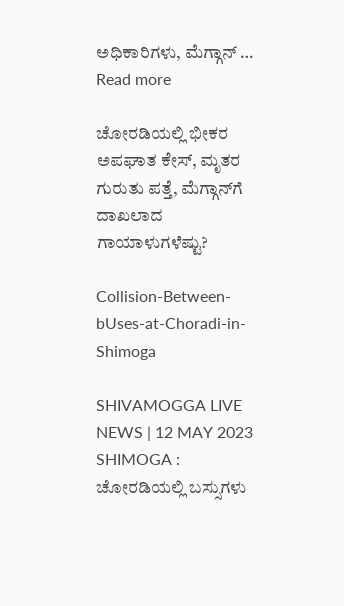ಅಧಿಕಾರಿಗಳು, ಮೆಗ್ಗಾನ್‌ … Read more

ಚೋರಡಿಯಲ್ಲಿ ಭೀಕರ ಅಪಘಾತ ಕೇಸ್‌, ಮೃತರ ಗುರುತು ಪತ್ತೆ, ಮೆಗ್ಗಾನ್‌ಗೆ ದಾಖಲಾದ ಗಾಯಾಳುಗಳೆಷ್ಟು?

Collision-Between-bUses-at-Choradi-in-Shimoga

SHIVAMOGGA LIVE NEWS | 12 MAY 2023 SHIMOGA : ಚೋರಡಿಯಲ್ಲಿ ಬಸ್ಸುಗಳು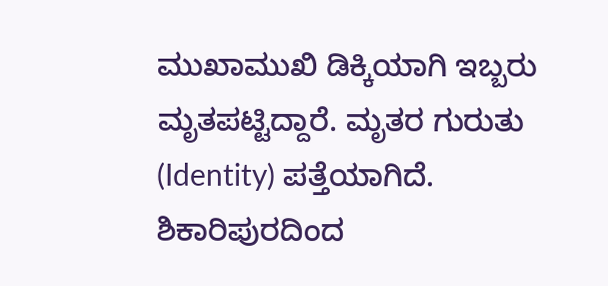ಮುಖಾಮುಖಿ ಡಿಕ್ಕಿಯಾಗಿ ಇಬ್ಬರು ಮೃತಪಟ್ಟಿದ್ದಾರೆ. ಮೃತರ ಗುರುತು (Identity) ಪತ್ತೆಯಾಗಿದೆ. ಶಿಕಾರಿಪುರದಿಂದ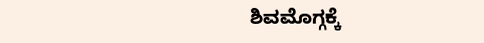ಶಿವಮೊಗ್ಗಕ್ಕೆ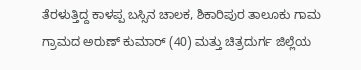ತೆರಳುತ್ತಿದ್ದ ಕಾಳಪ್ಪ ಬಸ್ಸಿನ ಚಾಲಕ, ಶಿಕಾರಿಪುರ ತಾಲೂಕು ಗಾಮ ಗ್ರಾಮದ ಅರುಣ್‌ ಕುಮಾರ್‌ (40) ಮತ್ತು ಚಿತ್ರದುರ್ಗ ಜಿಲ್ಲೆಯ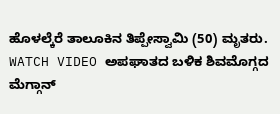ಹೊಳಲ್ಕೆರೆ ತಾಲೂಕಿನ ತಿಪ್ಪೇಸ್ವಾಮಿ (50) ಮೃತರು. WATCH VIDEO ಅಪಘಾತದ ಬಳಿಕ ಶಿವಮೊಗ್ಗದ ಮೆಗ್ಗಾನ್‌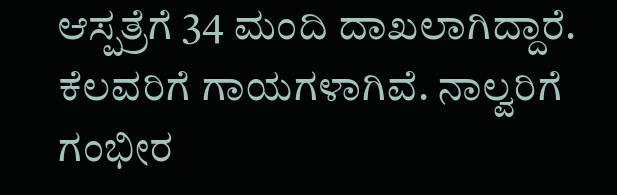ಆಸ್ಪತ್ರೆಗೆ 34 ಮಂದಿ ದಾಖಲಾಗಿದ್ದಾರೆ. ಕೆಲವರಿಗೆ ಗಾಯಗಳಾಗಿವೆ. ನಾಲ್ವರಿಗೆ ಗಂಭೀರ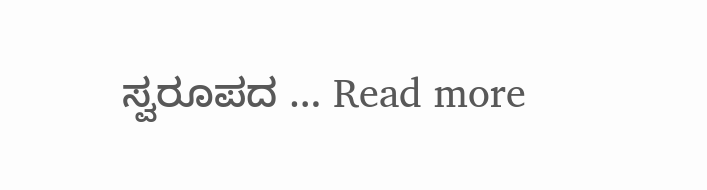ಸ್ವರೂಪದ … Read more